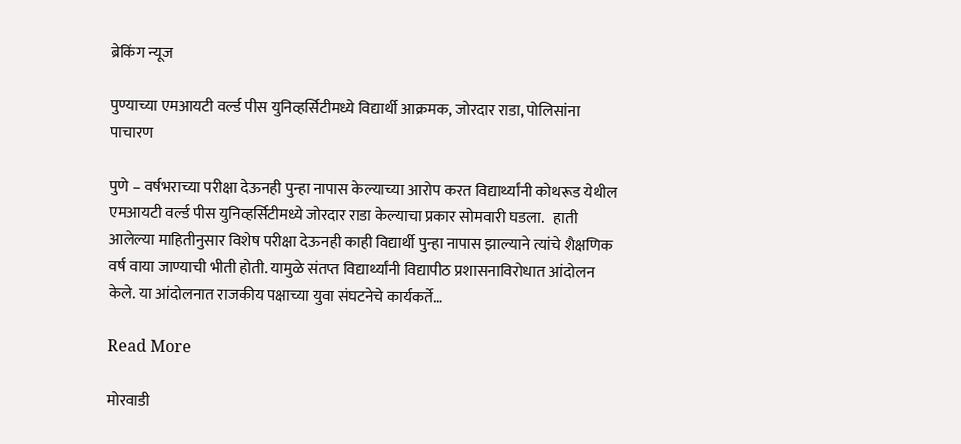ब्रेकिंग न्यूज

पुण्याच्या एमआयटी वर्ल्ड पीस युनिव्हर्सिटीमध्ये विद्यार्थी आक्रमक, जोरदार राडा, पोलिसांना पाचारण

पुणे – वर्षभराच्या परीक्षा देऊनही पुन्हा नापास केल्याच्या आरोप करत विद्यार्थ्यांनी कोथरूड येथील एमआयटी वर्ल्ड पीस युनिव्हर्सिटीमध्ये जोरदार राडा केल्याचा प्रकार सोमवारी घडला.   हाती आलेल्या माहितीनुसार विशेष परीक्षा देऊनही काही विद्यार्थी पुन्हा नापास झाल्याने त्यांचे शैक्षणिक वर्ष वाया जाण्याची भीती होती. यामुळे संतप्त विद्यार्थ्यांनी विद्यापीठ प्रशासनाविरोधात आंदोलन केले. या आंदोलनात राजकीय पक्षाच्या युवा संघटनेचे कार्यकर्ते…

Read More

मोरवाडी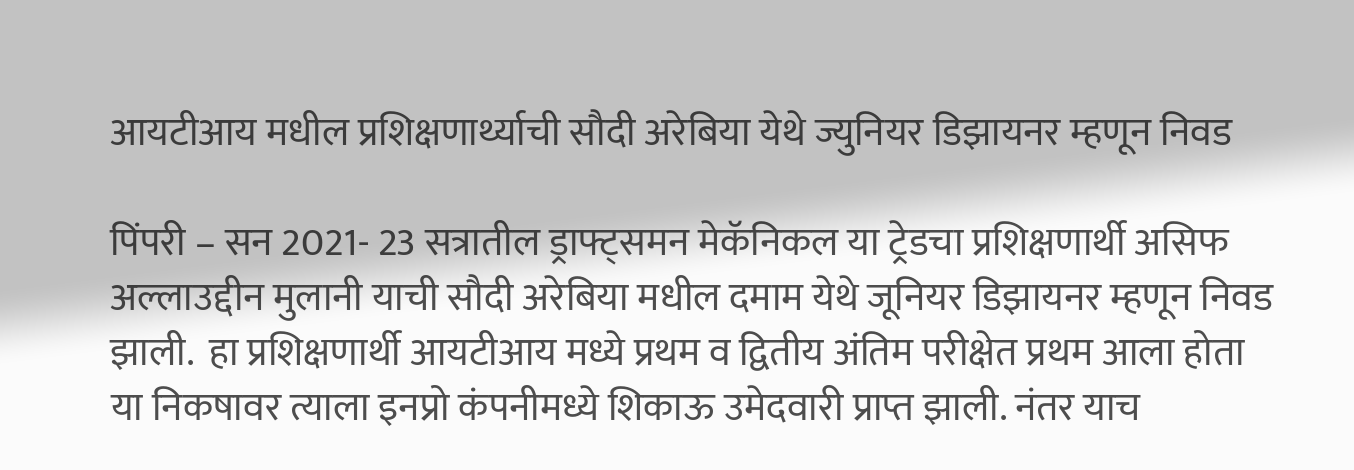आयटीआय मधील प्रशिक्षणार्थ्याची सौदी अरेबिया येथे ज्युनियर डिझायनर म्हणून निवड

पिंपरी – सन 2021- 23 सत्रातील ड्राफ्ट्समन मेकॅनिकल या ट्रेडचा प्रशिक्षणार्थी असिफ अल्लाउद्दीन मुलानी याची सौदी अरेबिया मधील दमाम येथे जूनियर डिझायनर म्हणून निवड झाली.  हा प्रशिक्षणार्थी आयटीआय मध्ये प्रथम व द्वितीय अंतिम परीक्षेत प्रथम आला होता या निकषावर त्याला इनप्रो कंपनीमध्ये शिकाऊ उमेदवारी प्राप्त झाली. नंतर याच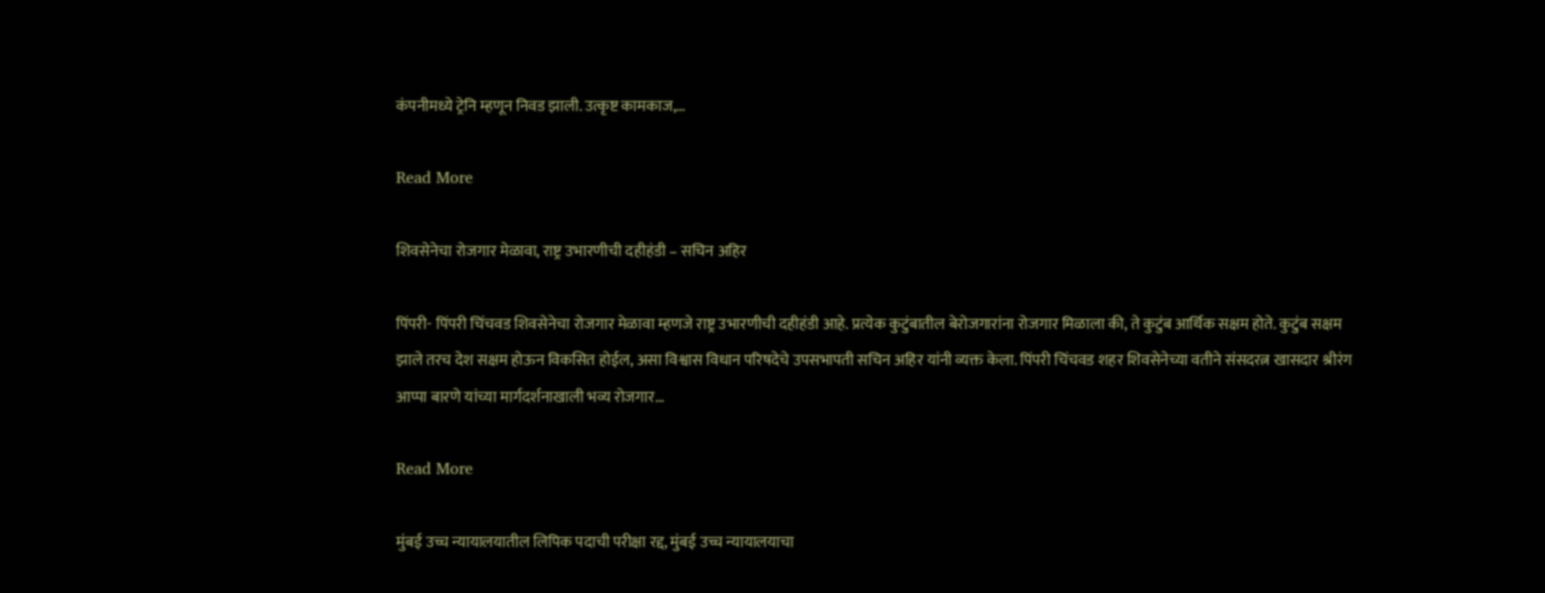कंपनीमध्ये ट्रेनि म्हणून निवड झाली. उत्कृष्ट कामकाज,…

Read More

शिवसेनेचा रोजगार मेळावा, राष्ट्र उभारणीची दहीहंडी – सचिन अहिर

पिंपरी- पिंपरी चिंचवड शिवसेनेचा रोजगार मेळावा म्हणजे राष्ट्र उभारणीची दहीहंडी आहे. प्रत्येक कुटुंबातील बेरोजगारांना रोजगार मिळाला की, ते कुटुंब आर्थिक सक्षम होते. कुटुंब सक्षम झाले तरच देश सक्षम होऊन विकसित होईल, असा विश्वास विधान परिषदेचे उपसभापती सचिन अहिर यांनी व्यक्त केला. पिंपरी चिंचवड शहर शिवसेनेच्या वतीने संसदरत्न खासदार श्रीरंग आप्पा बारणे यांच्या मार्गदर्शनाखाली भव्य रोजगार…

Read More

मुंबई उच्च न्यायालयातील लिपिक पदाची परीक्षा रद्द, मुंबई उच्च न्यायालयाचा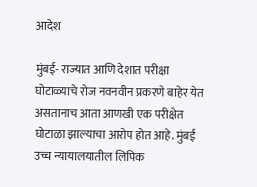आदेश

मुंबई- राज्यात आणि देशात परीक्षा घोटाळ्याचे रोज नवनवीन प्रकरणे बाहेर येत असतानाच आता आणखी एक परीक्षेत घोटाळा झाल्याचा आरोप होत आहे. मुंबई उच्च न्यायालयातील लिपिक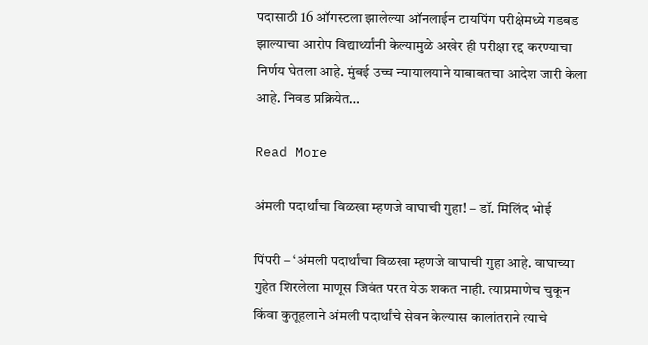पदासाठी 16 ऑगस्टला झालेल्या ऑनलाईन टायपिंग परीक्षेमध्ये गडबड झाल्याचा आरोप विद्यार्थ्यांनी केल्यामुळे अखेर ही परीक्षा रद्द करण्याचा निर्णय घेतला आहे. मुंबई उच्च न्यायालयाने याबाबतचा आदेश जारी केला आहे. निवड प्रक्रियेत…

Read More

अंमली पदार्थांचा विळखा म्हणजे वाघाची गुहा! – डॉ. मिलिंद भोई

पिंपरी – ‘अंमली पदार्थांचा विळखा म्हणजे वाघाची गुहा आहे. वाघाच्या गुहेत शिरलेला माणूस जिवंत परत येऊ शकत नाही. त्याप्रमाणेच चुकून किंवा कुतूहलाने अंमली पदार्थांचे सेवन केल्यास कालांतराने त्याचे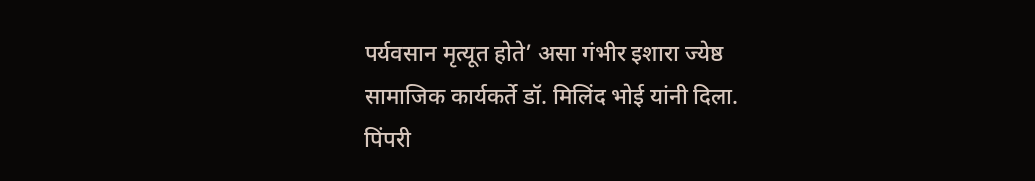पर्यवसान मृत्यूत होते’ असा गंभीर इशारा ज्येष्ठ सामाजिक कार्यकर्ते डॉ. मिलिंद भोई यांनी दिला.  पिंपरी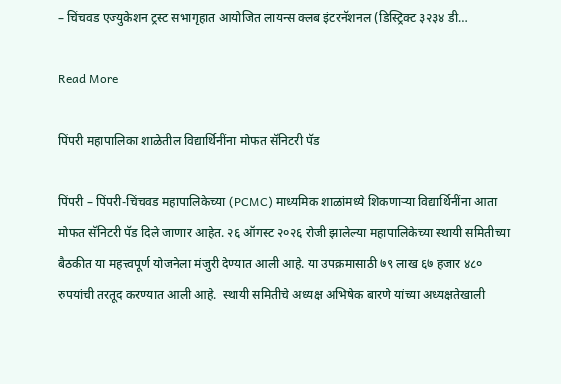– चिंचवड एज्युकेशन ट्रस्ट सभागृहात आयोजित लायन्स क्लब इंटरनॅशनल (डिस्ट्रिक्ट ३२३४ डी…

Read More

पिंपरी महापालिका शाळेतील विद्यार्थिनींना मोफत सॅनिटरी पॅड

पिंपरी – पिंपरी-चिंचवड महापालिकेच्या (PCMC) माध्यमिक शाळांमध्ये शिकणाऱ्या विद्यार्थिनींना आता मोफत सॅनिटरी पॅड दिले जाणार आहेत. २६ ऑगस्ट २०२६ रोजी झालेल्या महापालिकेच्या स्थायी समितीच्या बैठकीत या महत्त्वपूर्ण योजनेला मंजुरी देण्यात आली आहे. या उपक्रमासाठी ७९ लाख ६७ हजार ४८० रुपयांची तरतूद करण्यात आली आहे.  स्थायी समितीचे अध्यक्ष अभिषेक बारणे यांच्या अध्यक्षतेखाली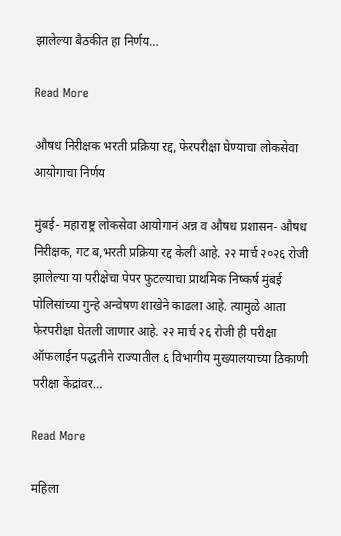झालेल्या बैठकीत हा निर्णय…

Read More

औषध निरीक्षक भरती प्रक्रिया रद्द, फेरपरीक्षा घेण्याचा लोकसेवा आयोगाचा निर्णय

मुंबई- महाराष्ट्र लोकसेवा आयोगानं अन्न व औषध प्रशासन- औषध निरीक्षक, गट ब,भरती प्रक्रिया रद्द केली आहे. २२ मार्च २०२६ रोजी झालेल्या या परीक्षेचा पेपर फुटल्याचा प्राथमिक निष्कर्ष मुंबई पोलिसांच्या गुन्हे अन्वेषण शाखेने काढला आहे. त्यामुळे आता फेरपरीक्षा घेतली जाणार आहे. २२ मार्च २६ रोजी ही परीक्षा ऑफलाईन पद्धतीने राज्यातील ६ विभागीय मुख्यालयाच्या ठिकाणी परीक्षा केंद्रांवर…

Read More

महिला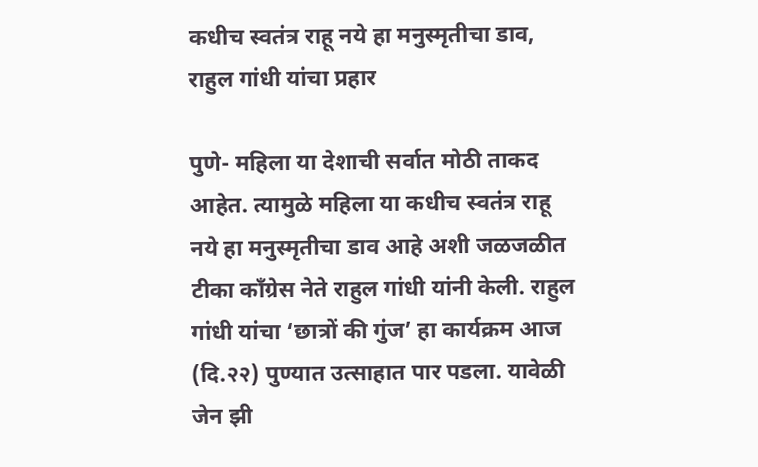कधीच स्वतंत्र राहू नये हा मनुस्मृतीचा डाव, राहुल गांधी यांचा प्रहार

पुणे- महिला या देशाची सर्वात मोठी ताकद आहेत. त्यामुळे महिला या कधीच स्वतंत्र राहू नये हा मनुस्मृतीचा डाव आहे अशी जळजळीत टीका काँग्रेस नेते राहुल गांधी यांनी केली. राहुल गांधी यांचा ‘छात्रों की गुंज’ हा कार्यक्रम आज (दि.२२) पुण्यात उत्साहात पार पडला. यावेळी जेन झी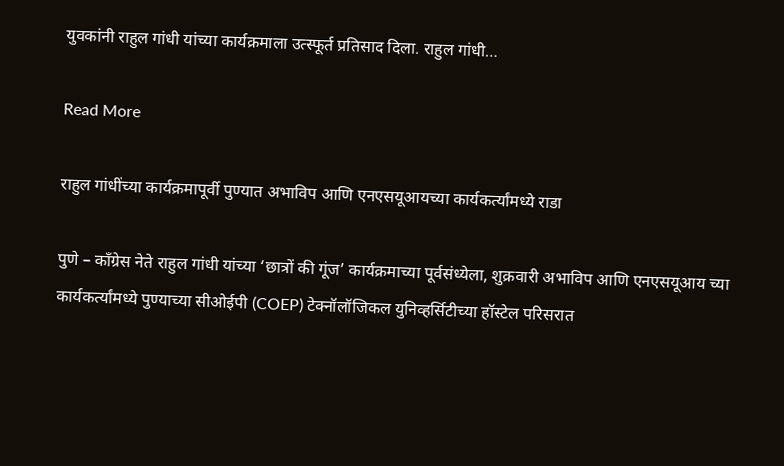युवकांनी राहुल गांधी यांच्या कार्यक्रमाला उत्स्फूर्त प्रतिसाद दिला. राहुल गांधी…

Read More

राहुल गांधींच्या कार्यक्रमापूर्वी पुण्यात अभाविप आणि एनएसयूआयच्या कार्यकर्त्यांमध्ये राडा

पुणे – काँग्रेस नेते राहुल गांधी यांच्या ‘छात्रों की गूंज’ कार्यक्रमाच्या पूर्वसंध्येला, शुक्रवारी अभाविप आणि एनएसयूआय च्या कार्यकर्त्यांमध्ये पुण्याच्या सीओईपी (COEP) टेक्नॉलॉजिकल युनिव्हर्सिटीच्या हॉस्टेल परिसरात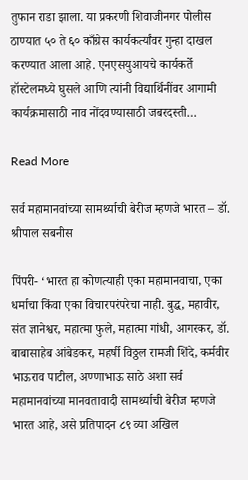तुफान राडा झाला. या प्रकरणी शिवाजीनगर पोलीस ठाण्यात ५० ते ६० काँग्रेस कार्यकर्त्यांवर गुन्हा दाखल करण्यात आला आहे. एनएसयुआयचे कार्यकर्ते हॉस्टेलमध्ये घुसले आणि त्यांनी विद्यार्थिनींवर आगामी कार्यक्रमासाठी नाव नोंदवण्यासाठी जबरदस्ती…

Read More

सर्व महामानवांच्या सामर्थ्याची बेरीज म्हणजे भारत – डॉ. श्रीपाल सबनीस

पिंपरी- ‘भारत हा कोणत्याही एका महामानवाचा, एका धर्माचा किंवा एका विचारपरंपरेचा नाही. बुद्ध, महावीर, संत ज्ञानेश्वर, महात्मा फुले, महात्मा गांधी, आगरकर, डॉ. बाबासाहेब आंबेडकर, महर्षी विठ्ठल रामजी शिंदे, कर्मवीर भाऊराव पाटील, अण्णाभाऊ साठे अशा सर्व महामानवांच्या मानवतावादी सामर्थ्याची बेरीज म्हणजे भारत आहे, असे प्रतिपादन ८९ व्या अखिल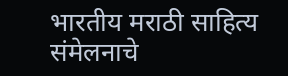भारतीय मराठी साहित्य संमेलनाचे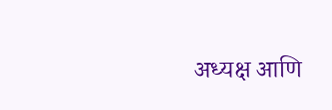अध्यक्ष आणि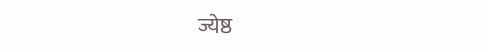ज्येष्ठ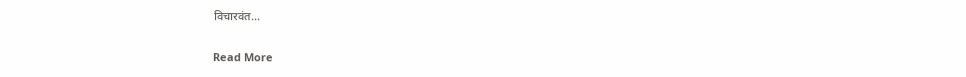विचारवंत…

Read More